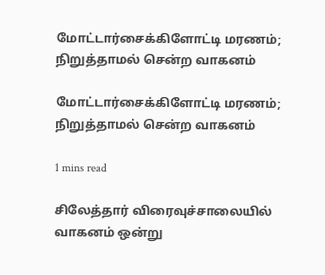மோட்டார்சைக்கிளோட்டி மரணம்; நிறுத்தாமல் சென்ற வாகனம்

மோட்டார்சைக்கிளோட்டி மரணம்; நிறுத்தாமல் சென்ற வாகனம்

1 mins read

சிலேத்தார் விரைவுச்சாலையில் வாகனம் ஒன்று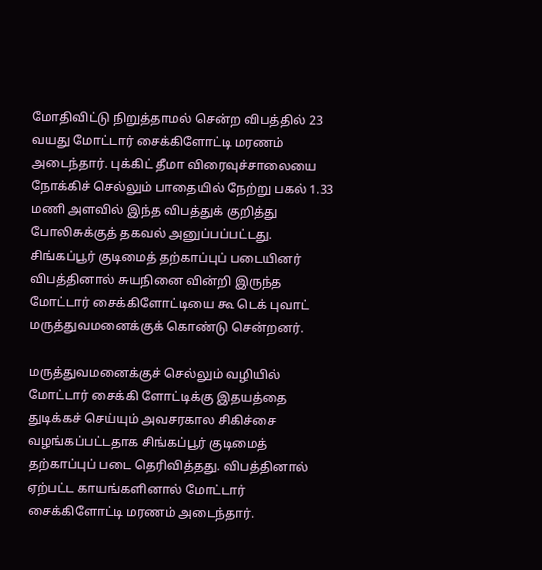மோதிவிட்டு நிறுத்தாமல் சென்ற விபத்தில் 23 வயது மோட்டார் சைக்கிளோட்டி மரணம் அடைந்தார். புக்கிட் தீமா விரைவுச்சாலையை நோக்கிச் செல்லும் பாதையில் நேற்று பகல் 1.33 மணி அளவில் இந்த விபத்துக் குறித்து போலிசுக்குத் தகவல் அனுப்பப்பட்டது. சிங்கப்பூர் குடிமைத் தற்காப்புப் படையினர் விபத்தினால் சுயநினை வின்றி இருந்த மோட்டார் சைக்கிளோட்டியை கூ டெக் புவாட் மருத்துவமனைக்குக் கொண்டு சென்றனர்.

மருத்துவமனைக்குச் செல்லும் வழியில் மோட்டார் சைக்கி ளோட்டிக்கு இதயத்தை துடிக்கச் செய்யும் அவசரகால சிகிச்சை வழங்கப்பட்டதாக சிங்கப்பூர் குடிமைத் தற்காப்புப் படை தெரிவித்தது. விபத்தினால் ஏற்பட்ட காயங்களினால் மோட்டார் சைக்கிளோட்டி மரணம் அடைந்தார்.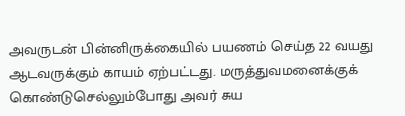அவருடன் பின்னிருக்கையில் பயணம் செய்த 22 வயது ஆடவருக்கும் காயம் ஏற்பட்டது. மருத்துவமனைக்குக் கொண்டுசெல்லும்போது அவர் சுய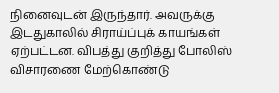நினைவுடன் இருந்தார். அவருக்கு இடதுகாலில் சிராய்ப்புக் காயங்கள் ஏற்பட்டன. விபத்து குறித்து போலிஸ் விசாரணை மேற்கொண்டு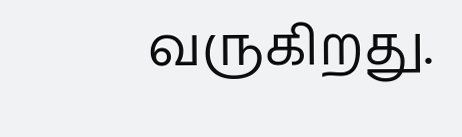வருகிறது.